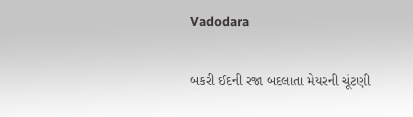Vadodara

બકરી ઈદની રજા બદલાતા મેયરની ચૂંટણી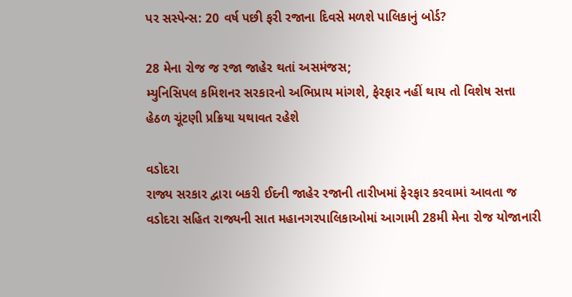પર સસ્પેન્સ: 20 વર્ષ પછી ફરી રજાના દિવસે મળશે પાલિકાનું બોર્ડ?

28 મેના રોજ જ રજા જાહેર થતાં અસમંજસ;
મ્યુનિસિપલ કમિશનર સરકારનો અભિપ્રાય માંગશે, ફેરફાર નહીં થાય તો વિશેષ સત્તા હેઠળ ચૂંટણી પ્રક્રિયા યથાવત રહેશે

વડોદરા
રાજ્ય સરકાર દ્વારા બકરી ઈદની જાહેર રજાની તારીખમાં ફેરફાર કરવામાં આવતા જ વડોદરા સહિત રાજ્યની સાત મહાનગરપાલિકાઓમાં આગામી 28મી મેના રોજ યોજાનારી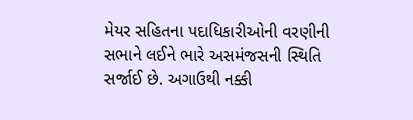મેયર સહિતના પદાધિકારીઓની વરણીની સભાને લઈને ભારે અસમંજસની સ્થિતિ સર્જાઈ છે. અગાઉથી નક્કી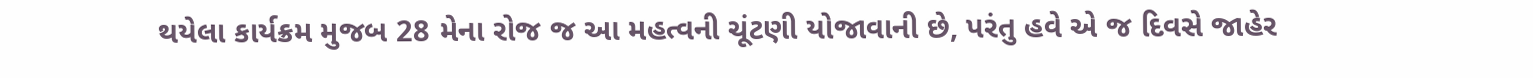થયેલા કાર્યક્રમ મુજબ 28 મેના રોજ જ આ મહત્વની ચૂંટણી યોજાવાની છે, પરંતુ હવે એ જ દિવસે જાહેર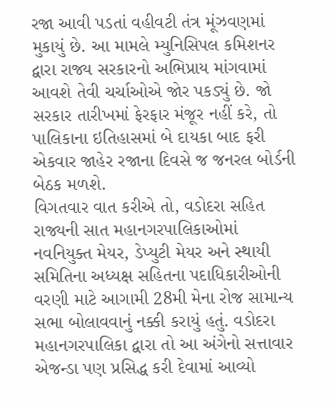રજા આવી પડતાં વહીવટી તંત્ર મૂંઝવણમાં મુકાયું છે. આ મામલે મ્યુનિસિપલ કમિશનર દ્વારા રાજ્ય સરકારનો અભિપ્રાય માંગવામાં આવશે તેવી ચર્ચાઓએ જોર પકડ્યું છે. જો સરકાર તારીખમાં ફેરફાર મંજૂર નહીં કરે, તો પાલિકાના ઇતિહાસમાં બે દાયકા બાદ ફરી એકવાર જાહેર રજાના દિવસે જ જનરલ બોર્ડની બેઠક મળશે.
વિગતવાર વાત કરીએ તો, વડોદરા સહિત રાજ્યની સાત મહાનગરપાલિકાઓમાં નવનિયુક્ત મેયર, ડેપ્યુટી મેયર અને સ્થાયી સમિતિના અધ્યક્ષ સહિતના પદાધિકારીઓની વરણી માટે આગામી 28મી મેના રોજ સામાન્ય સભા બોલાવવાનું નક્કી કરાયું હતું. વડોદરા મહાનગરપાલિકા દ્વારા તો આ અંગેનો સત્તાવાર એજન્ડા પણ પ્રસિદ્ધ કરી દેવામાં આવ્યો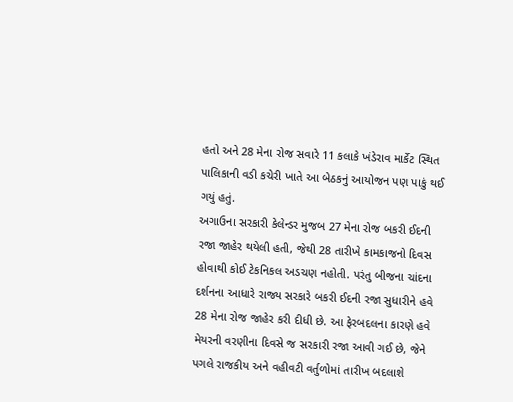હતો અને 28 મેના રોજ સવારે 11 કલાકે ખંડેરાવ માર્કેટ સ્થિત પાલિકાની વડી કચેરી ખાતે આ બેઠકનું આયોજન પણ પાકું થઈ ગયું હતું.
અગાઉના સરકારી કેલેન્ડર મુજબ 27 મેના રોજ બકરી ઈદની રજા જાહેર થયેલી હતી, જેથી 28 તારીખે કામકાજનો દિવસ હોવાથી કોઈ ટેકનિકલ અડચણ નહોતી. પરંતુ બીજના ચાંદના દર્શનના આધારે રાજ્ય સરકારે બકરી ઈદની રજા સુધારીને હવે 28 મેના રોજ જાહેર કરી દીધી છે. આ ફેરબદલના કારણે હવે મેયરની વરણીના દિવસે જ સરકારી રજા આવી ગઈ છે, જેને પગલે રાજકીય અને વહીવટી વર્તુળોમાં તારીખ બદલાશે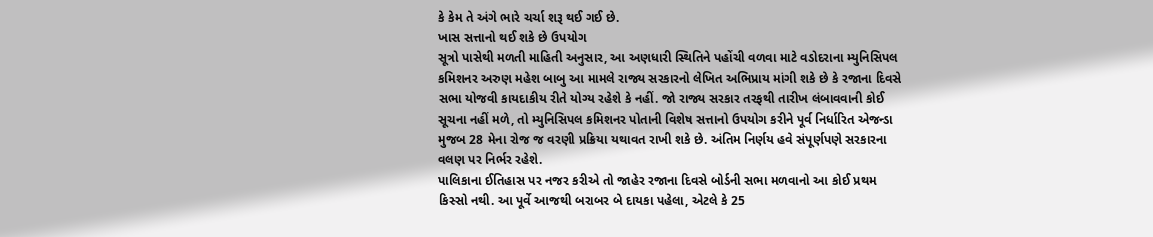કે કેમ તે અંગે ભારે ચર્ચા શરૂ થઈ ગઈ છે.
ખાસ સત્તાનો થઈ શકે છે ઉપયોગ
સૂત્રો પાસેથી મળતી માહિતી અનુસાર, આ અણધારી સ્થિતિને પહોંચી વળવા માટે વડોદરાના મ્યુનિસિપલ કમિશનર અરુણ મહેશ બાબુ આ મામલે રાજ્ય સરકારનો લેખિત અભિપ્રાય માંગી શકે છે કે રજાના દિવસે સભા યોજવી કાયદાકીય રીતે યોગ્ય રહેશે કે નહીં. જો રાજ્ય સરકાર તરફથી તારીખ લંબાવવાની કોઈ સૂચના નહીં મળે, તો મ્યુનિસિપલ કમિશનર પોતાની વિશેષ સત્તાનો ઉપયોગ કરીને પૂર્વ નિર્ધારિત એજન્ડા મુજબ 28 મેના રોજ જ વરણી પ્રક્રિયા યથાવત રાખી શકે છે. અંતિમ નિર્ણય હવે સંપૂર્ણપણે સરકારના વલણ પર નિર્ભર રહેશે.
પાલિકાના ઈતિહાસ પર નજર કરીએ તો જાહેર રજાના દિવસે બોર્ડની સભા મળવાનો આ કોઈ પ્રથમ કિસ્સો નથી. આ પૂર્વે આજથી બરાબર બે દાયકા પહેલા, એટલે કે 25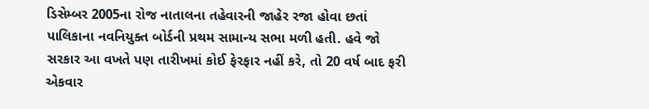ડિસેમ્બર 2005ના રોજ નાતાલના તહેવારની જાહેર રજા હોવા છતાં પાલિકાના નવનિયુક્ત બોર્ડની પ્રથમ સામાન્ય સભા મળી હતી. હવે જો સરકાર આ વખતે પણ તારીખમાં કોઈ ફેરફાર નહીં કરે, તો 20 વર્ષ બાદ ફરી એકવાર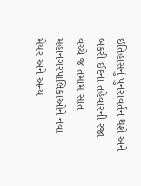ઇતિહાસનું પુનરાવર્તન થશે અને બકરી ઈદના તહેવારની રજા વચ્ચે જ તમામ સાત મહાનગરપાલિકાઓને નવા મેયર અને અન્ય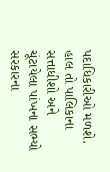પદાધિકારીઓ મળશે. હાલ તો પાલિકાના સત્તાધીશો અને ચૂંટાયેલા પાંખના સભ્યો સરકારના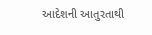આદેશની આતુરતાથી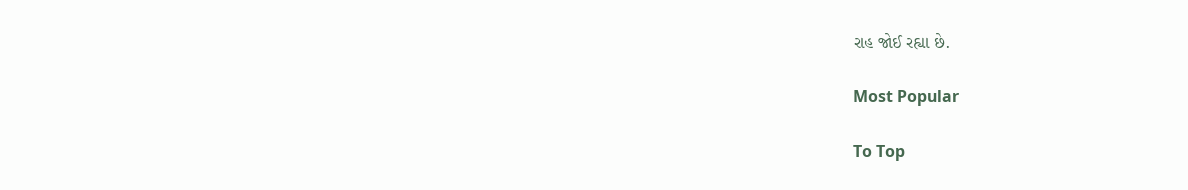રાહ જોઈ રહ્યા છે.

Most Popular

To Top